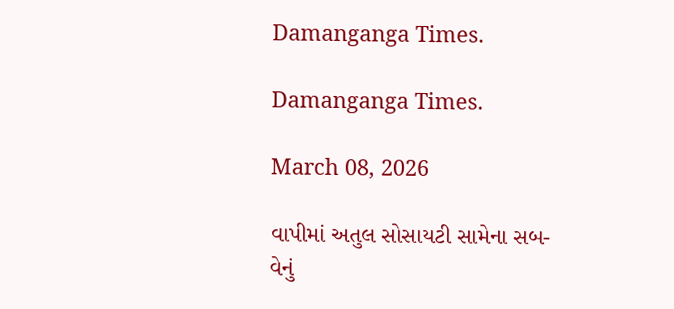Damanganga Times.

Damanganga Times.

March 08, 2026

વાપીમાં અતુલ સોસાયટી સામેના સબ-વેનું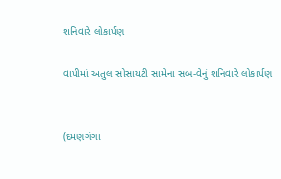શનિવારે લોકાર્પણ

વાપીમાં અતુલ સોસાયટી સામેના સબ-વેનું શનિવારે લોકાર્પણ


(દમણગંગા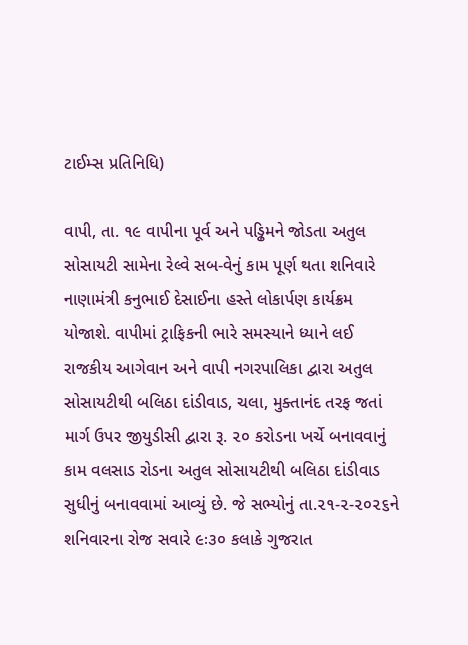ટાઈમ્સ પ્રતિનિધિ)

વાપી, તા. ૧૯ વાપીના પૂર્વ અને પડ્ઢિમને જોડતા અતુલ સોસાયટી સામેના રેલ્વે સબ-વેનું કામ પૂર્ણ થતા શનિવારે નાણામંત્રી કનુભાઈ દેસાઈના હસ્તે લોકાર્પણ કાર્યક્રમ યોજાશે. વાપીમાં ટ્રાફિકની ભારે સમસ્યાને ધ્યાને લઈ રાજકીય આગેવાન અને વાપી નગરપાલિકા દ્વારા અતુલ સોસાયટીથી બલિઠા દાંડીવાડ, ચલા, મુક્તાનંદ તરફ જતાં માર્ગ ઉપર જીયુડીસી દ્વારા રૂ. ૨૦ કરોડના ખર્ચે બનાવવાનું કામ વલસાડ રોડના અતુલ સોસાયટીથી બલિઠા દાંડીવાડ સુધીનું બનાવવામાં આવ્યું છે. જે સભ્યોનું તા.૨૧-૨-૨૦૨૬ને શનિવારના રોજ સવારે ૯ઃ૩૦ કલાકે ગુજરાત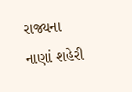રાજ્યના નાણાં શહેરી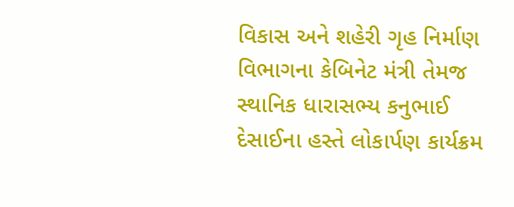વિકાસ અને શહેરી ગૃહ નિર્માણ વિભાગના કેબિનેટ મંત્રી તેમજ સ્થાનિક ધારાસભ્ય કનુભાઈ દેસાઈના હસ્તે લોકાર્પણ કાર્યક્રમ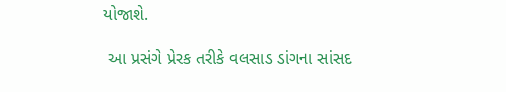યોજાશે.

 આ પ્રસંગે પ્રેરક તરીકે વલસાડ ડાંગના સાંસદ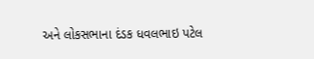અને લોકસભાના દંડક ધવલભાઇ પટેલ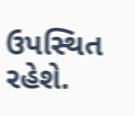ઉપસ્થિત રહેશે.